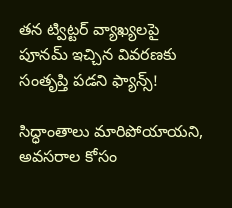తన ట్విట్టర్ వ్యాఖ్యలపై పూనమ్ ఇచ్చిన వివరణకు సంతృప్తి పడని ఫ్యాన్స్!

సిద్ధాంతాలు మారిపోయాయని, అవసరాల కోసం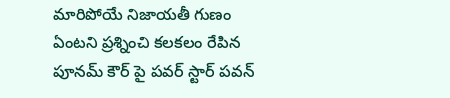మారిపోయే నిజాయతీ గుణం ఏంటని ప్రశ్నించి కలకలం రేపిన పూనమ్ కౌర్ పై పవర్ స్టార్ పవన్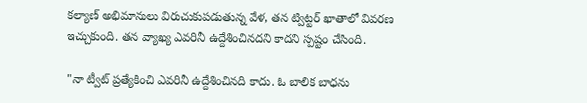కల్యాణ్ అభిమానులు విరుచుకుపడుతున్న వేళ, తన ట్విట్టర్ ఖాతాలో వివరణ ఇచ్చుకుంది. తన వ్యాఖ్య ఎవరినీ ఉద్దేశించినదని కాదని స్పష్టం చేసింది.

"నా ట్వీట్ ప్రత్యేకించి ఎవరినీ ఉద్దేశించినది కాదు. ఓ బాలిక బాధను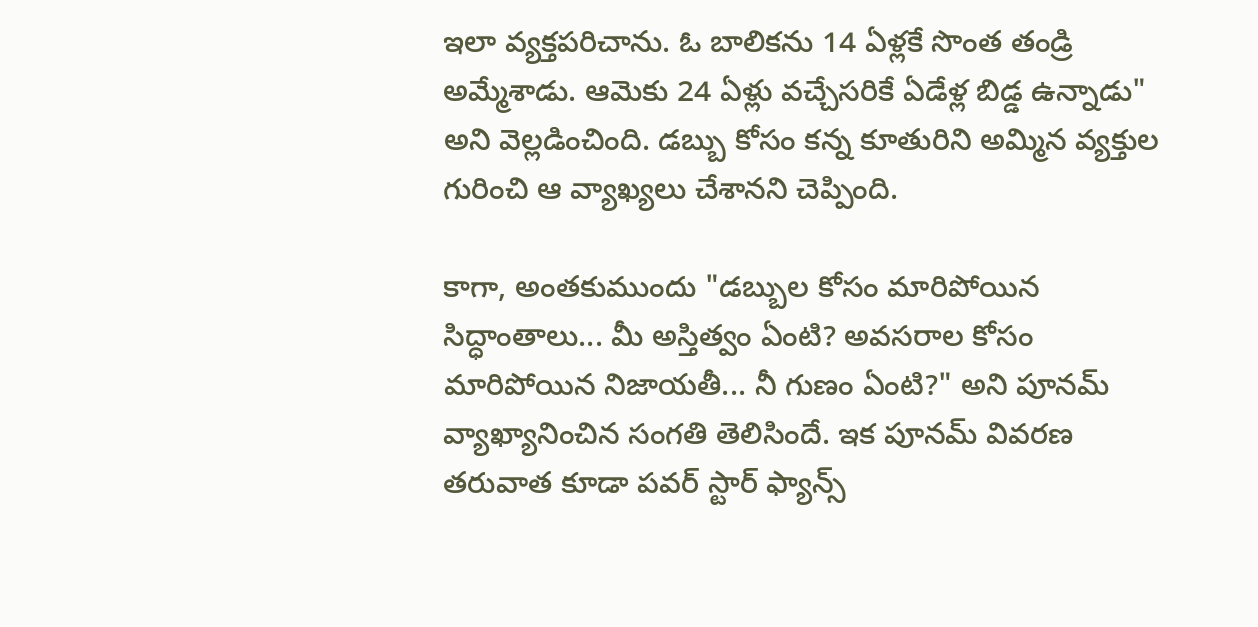ఇలా వ్యక్తపరిచాను. ఓ బాలికను 14 ఏళ్లకే సొంత తండ్రి అమ్మేశాడు. ఆమెకు 24 ఏళ్లు వచ్చేసరికే ఏడేళ్ల బిడ్డ ఉన్నాడు" అని వెల్లడించింది. డబ్బు కోసం కన్న కూతురిని అమ్మిన వ్యక్తుల గురించి ఆ వ్యాఖ్యలు చేశానని చెప్పింది.

కాగా, అంతకుముందు "డబ్బుల కోసం మారిపోయిన సిద్ధాంతాలు... మీ అస్తిత్వం ఏంటి? అవసరాల కోసం మారిపోయిన నిజాయతీ... నీ గుణం ఏంటి?" అని పూనమ్ వ్యాఖ్యానించిన సంగతి తెలిసిందే. ఇక పూనమ్ వివరణ తరువాత కూడా పవర్ స్టార్ ఫ్యాన్స్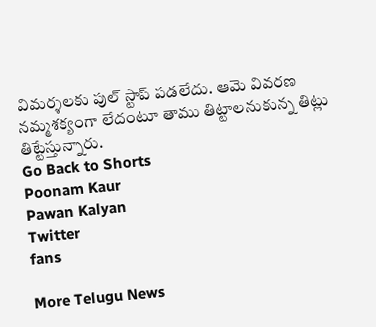విమర్శలకు పుల్ స్టాప్ పడలేదు. ఆమె వివరణ నమ్మశక్యంగా లేదంటూ తాము తిట్టాలనుకున్న తిట్లు తిట్టేస్తున్నారు.
Go Back to Shorts
Poonam Kaur
Pawan Kalyan
Twitter
fans

More Telugu News